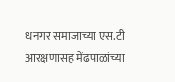धनगर समाजाच्या एस.टी आरक्षणासह मेंढपाळांच्या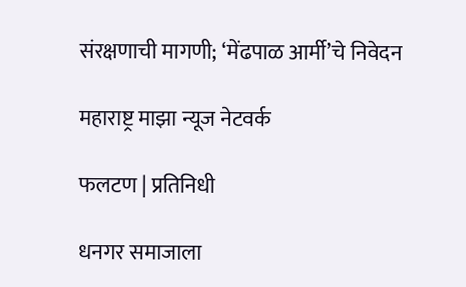संरक्षणाची मागणी; ‘मेंढपाळ आर्मी’चे निवेदन

महाराष्ट्र माझा न्यूज नेटवर्क

फलटण | प्रतिनिधी

धनगर समाजाला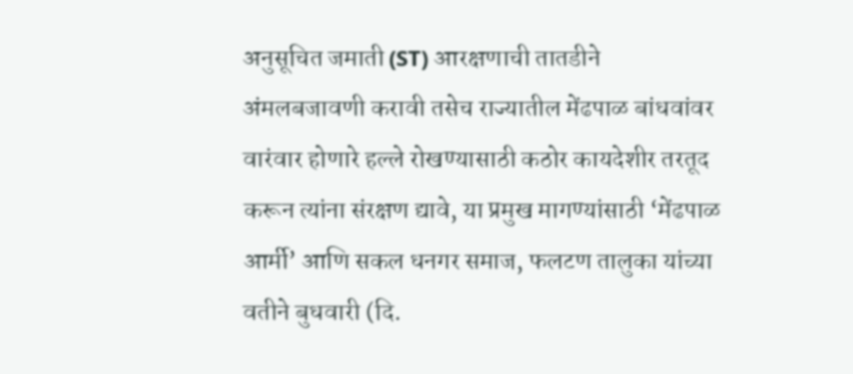अनुसूचित जमाती (ST) आरक्षणाची तातडीने अंमलबजावणी करावी तसेच राज्यातील मेंढपाळ बांधवांवर वारंवार होणारे हल्ले रोखण्यासाठी कठोर कायदेशीर तरतूद करून त्यांना संरक्षण द्यावे, या प्रमुख मागण्यांसाठी ‘मेंढपाळ आर्मी’ आणि सकल धनगर समाज, फलटण तालुका यांच्या वतीने बुधवारी (दि.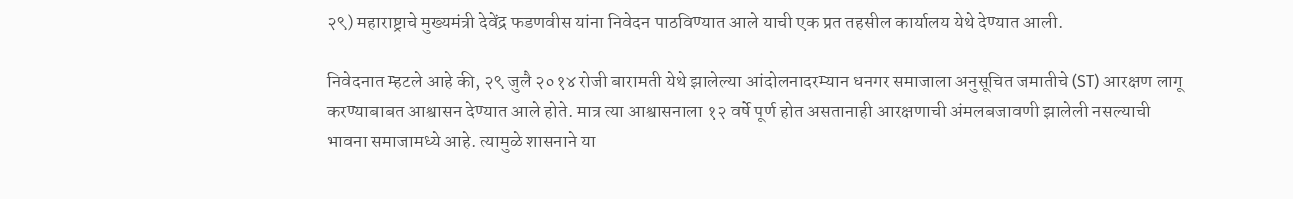२९) महाराष्ट्राचे मुख्यमंत्री देवेंद्र फडणवीस यांना निवेदन पाठविण्यात आले याची एक प्रत तहसील कार्यालय येथे देण्यात आली.

निवेदनात म्हटले आहे की, २९ जुलै २०१४ रोजी बारामती येथे झालेल्या आंदोलनादरम्यान धनगर समाजाला अनुसूचित जमातीचे (ST) आरक्षण लागू करण्याबाबत आश्वासन देण्यात आले होते. मात्र त्या आश्वासनाला १२ वर्षे पूर्ण होत असतानाही आरक्षणाची अंमलबजावणी झालेली नसल्याची भावना समाजामध्ये आहे. त्यामुळे शासनाने या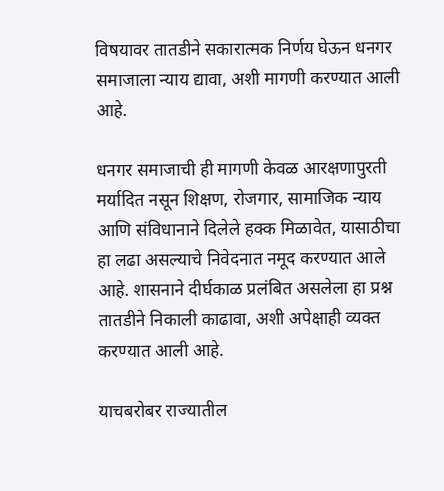विषयावर तातडीने सकारात्मक निर्णय घेऊन धनगर समाजाला न्याय द्यावा, अशी मागणी करण्यात आली आहे.

धनगर समाजाची ही मागणी केवळ आरक्षणापुरती मर्यादित नसून शिक्षण, रोजगार, सामाजिक न्याय आणि संविधानाने दिलेले हक्क मिळावेत, यासाठीचा हा लढा असल्याचे निवेदनात नमूद करण्यात आले आहे. शासनाने दीर्घकाळ प्रलंबित असलेला हा प्रश्न तातडीने निकाली काढावा, अशी अपेक्षाही व्यक्त करण्यात आली आहे.

याचबरोबर राज्यातील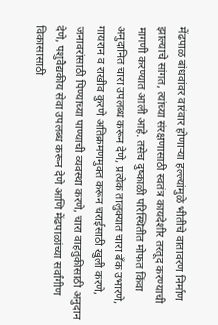मेंढपाळ बांधवांवर वारंवार होणाऱ्या हल्ल्यांमुळे भीतीचे वातावरण निर्माण झाल्याचे सांगत, त्यांच्या संरक्षणासाठी स्वतंत्र कायदेशीर तरतूद करण्याची मागणी करण्यात आली आहे. तसेच दुष्काळी परिस्थितीत मोफत किंवा अनुदानित चारा उपलब्ध करून देणे, प्रत्येक तालुक्यात चारा बँक उभारणे, गायरान व राखीव कुरणे अतिक्रमणमुक्त करून चराईसाठी खुली करणे, जनावरांसाठी पिण्याच्या पाण्याची व्यवस्था करणे, चारा वाहतुकीसाठी अनुदान देणे, पशुवैद्यकीय सेवा उपलब्ध करून देणे आणि मेंढपाळांच्या सर्वांगीण विकासासाठी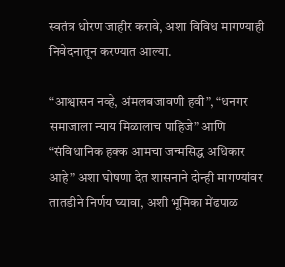स्वतंत्र धोरण जाहीर करावे, अशा विविध मागण्याही निवेदनातून करण्यात आल्या.

“आश्वासन नव्हे, अंमलबजावणी हवी”, “धनगर समाजाला न्याय मिळालाच पाहिजे” आणि “संविधानिक हक्क आमचा जन्मसिद्ध अधिकार आहे” अशा घोषणा देत शासनाने दोन्ही मागण्यांवर तातडीने निर्णय घ्यावा, अशी भूमिका मेंढपाळ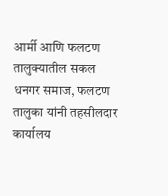आर्मी आणि फलटण तालुक्यातील सकल धनगर समाज, फलटण तालुका यांनी तहसीलदार कार्यालय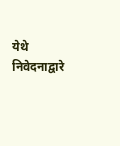येथे निवेदनाद्वारे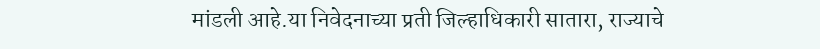मांडली आहे.या निवेदनाच्या प्रती जिल्हाधिकारी सातारा, राज्याचे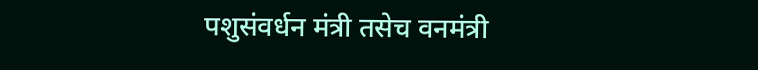पशुसंवर्धन मंत्री तसेच वनमंत्री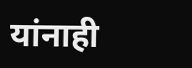यांनाही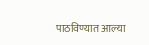पाठविण्यात आल्या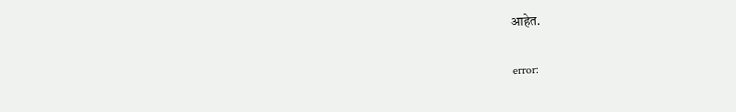आहेत.

error: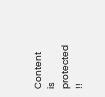Content is protected !!